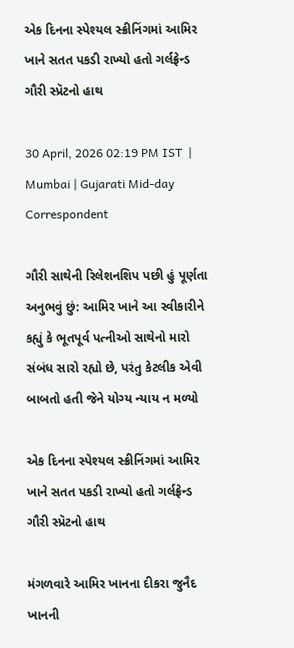એક દિનના સ્પેશ્યલ સ્ક્રીનિંગમાં આમિર ખાને સતત પકડી રાખ્યો હતો ગર્લફ્રેન્ડ ગૌરી સ્પ્રૅટનો હાથ

30 April, 2026 02:19 PM IST  |  Mumbai | Gujarati Mid-day Correspondent

ગૌરી સાથેની રિલેશનશિપ પછી હું પૂર્ણતા અનુભવું છું: આમિર ખાને આ સ્વીકારીને કહ્યું કે ભૂતપૂર્વ પત્નીઓ સાથેનો મારો સંબંધ સારો રહ્યો છે, પરંતુ કેટલીક એવી બાબતો હતી જેને યોગ્ય ન્યાય ન મળ્યો

એક દિનના સ્પેશ્યલ સ્ક્રીનિંગમાં આમિર ખાને સતત પકડી રાખ્યો હતો ગર્લફ્રેન્ડ ગૌરી સ્પ્રૅટનો હાથ

મંગળવારે આમિર ખાનના દીકરા જુનૈદ ખાનની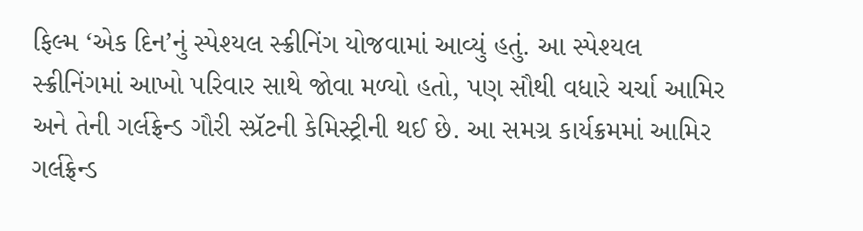ફિલ્મ ‘એક દિન’નું સ્પેશ્યલ સ્ક્રીનિંગ યોજવામાં આવ્યું હતું. આ સ્પેશ્યલ સ્ક્રીનિંગમાં આખો પરિવાર સાથે જોવા મળ્યો હતો, પણ સૌથી વધારે ચર્ચા આમિર અને તેની ગર્લફ્રેન્ડ ગૌરી સ્પ્રૅટની કેમિસ્ટ્રીની થઈ છે. આ સમગ્ર કાર્યક્રમમાં આમિર ગર્લફ્રેન્ડ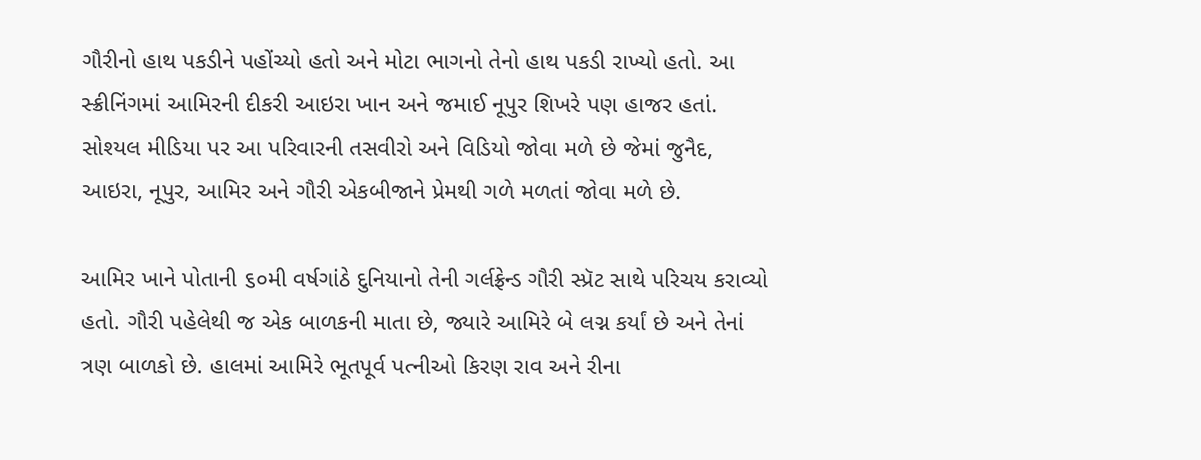ગૌરીનો હાથ પકડીને પહોંચ્યો હતો અને મોટા ભાગનો તેનો હાથ પકડી રાખ્યો હતો. આ સ્ક્રીનિંગમાં આમિરની દીકરી આઇરા ખાન અને જમાઈ નૂપુર શિખરે પણ હાજર હતાં. સોશ્યલ મીડિયા પર આ પરિવારની તસવીરો અને વિડિયો જોવા મળે છે જેમાં જુનૈદ, આઇરા, નૂપુર, આમિર અને ગૌરી એકબીજાને પ્રેમથી ગળે મળતાં જોવા મળે છે.

આમિર ખાને પોતાની ૬૦મી વર્ષગાંઠે દુનિયાનો તેની ગર્લફ્રેન્ડ ગૌરી સ્પ્રૅટ સાથે પરિચય કરાવ્યો હતો. ગૌરી પહેલેથી જ એક બાળકની માતા છે, જ્યારે આમિરે બે લગ્ન કર્યાં છે અને તેનાં ત્રણ બાળકો છે. હાલમાં આમિરે ભૂતપૂર્વ પત્નીઓ કિરણ રાવ અને રીના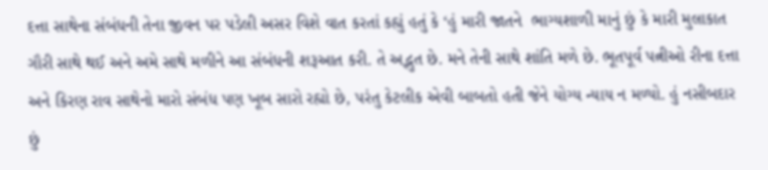દત્તા સાથેના સંબંધની તેના જીવન પર પડેલી અસર વિશે વાત કરતાં કહ્યું હતું કે ‘હું મારી જાતને  ભાગ્યશાળી માનું છું કે મારી મુલાકાત ગૌરી સાથે થઈ અને અમે સાથે મળીને આ સંબંધની શરૂઆત કરી. તે અદ્ભુત છે. મને તેની સાથે શાંતિ મળે છે. ભૂતપૂર્વ પત્નીઓ રીના દત્તા અને કિરણ રાવ સાથેનો મારો સંબંધ પણ ખૂબ સારો રહ્યો છે, પરંતુ કેટલીક એવી બાબતો હતી જેને યોગ્ય ન્યાય ન મળ્યો. હું નસીબદાર છું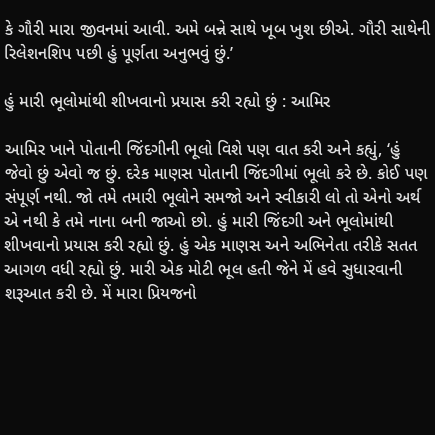કે ગૌરી મારા જીવનમાં આવી. અમે બન્ને સાથે ખૂબ ખુશ છીએ. ગૌરી સાથેની રિલેશનશિપ પછી હું પૂર્ણતા અનુભવું છું.’

હું મારી ભૂલોમાંથી શીખવાનો પ્રયાસ કરી રહ્યો છું : આમિર

આમિર ખાને પોતાની જિંદગીની ભૂલો વિશે પણ વાત કરી અને કહ્યું, ‘હું જેવો છું એવો જ છું. દરેક માણસ પોતાની જિંદગીમાં ભૂલો કરે છે. કોઈ પણ સંપૂર્ણ નથી. જો તમે તમારી ભૂલોને સમજો અને સ્વીકારી લો તો એનો અર્થ એ નથી કે તમે નાના બની જાઓ છો. હું મારી જિંદગી અને ભૂલોમાંથી શીખવાનો પ્રયાસ કરી રહ્યો છું. હું એક માણસ અને અભિનેતા તરીકે સતત આગળ વધી રહ્યો છું. મારી એક મોટી ભૂલ હતી જેને મેં હવે સુધારવાની શરૂઆત કરી છે. મેં મારા પ્રિયજનો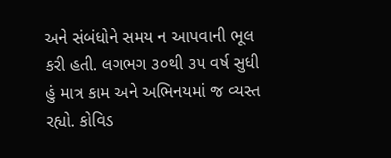અને સંબંધોને સમય ન આપવાની ભૂલ કરી હતી. લગભગ ૩૦થી ૩૫ વર્ષ સુધી હું માત્ર કામ અને અભિનયમાં જ વ્યસ્ત રહ્યો. કોવિડ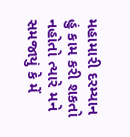મહામારી દરમ્યાન હું કામ કરી શકતો નહોતો ત્યારે મને સમજાયું કે મેં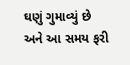ઘણું ગુમાવ્યું છે અને આ સમય ફરી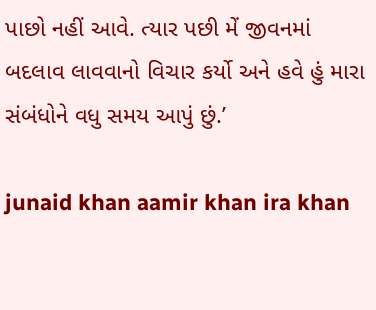પાછો નહીં આવે. ત્યાર પછી મેં જીવનમાં બદલાવ લાવવાનો વિચાર કર્યો અને હવે હું મારા સંબંધોને વધુ સમય આપું છું.’

junaid khan aamir khan ira khan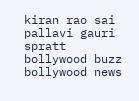kiran rao sai pallavi gauri spratt bollywood buzz bollywood news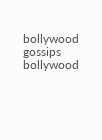bollywood gossips bollywood